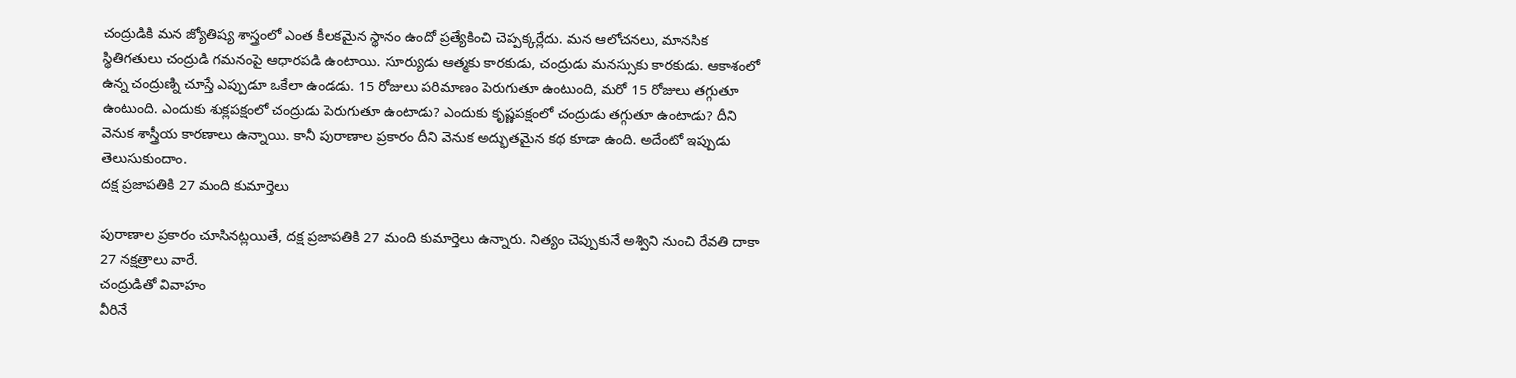చంద్రుడికి మన జ్యోతిష్య శాస్త్రంలో ఎంత కీలకమైన స్థానం ఉందో ప్రత్యేకించి చెప్పక్కర్లేదు. మన ఆలోచనలు, మానసిక స్థితిగతులు చంద్రుడి గమనంపై ఆధారపడి ఉంటాయి. సూర్యుడు ఆత్మకు కారకుడు, చంద్రుడు మనస్సుకు కారకుడు. ఆకాశంలో ఉన్న చంద్రుణ్ని చూస్తే ఎప్పుడూ ఒకేలా ఉండడు. 15 రోజులు పరిమాణం పెరుగుతూ ఉంటుంది, మరో 15 రోజులు తగ్గుతూ ఉంటుంది. ఎందుకు శుక్లపక్షంలో చంద్రుడు పెరుగుతూ ఉంటాడు? ఎందుకు కృష్ణపక్షంలో చంద్రుడు తగ్గుతూ ఉంటాడు? దీని వెనుక శాస్త్రీయ కారణాలు ఉన్నాయి. కానీ పురాణాల ప్రకారం దీని వెనుక అద్భుతమైన కథ కూడా ఉంది. అదేంటో ఇప్పుడు తెలుసుకుందాం.
దక్ష ప్రజాపతికి 27 మంది కుమార్తెలు

పురాణాల ప్రకారం చూసినట్లయితే, దక్ష ప్రజాపతికి 27 మంది కుమార్తెలు ఉన్నారు. నిత్యం చెప్పుకునే అశ్విని నుంచి రేవతి దాకా 27 నక్షత్రాలు వారే.
చంద్రుడితో వివాహం
వీరినే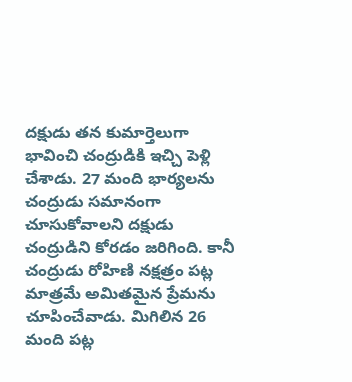దక్షుడు తన కుమార్తెలుగా భావించి చంద్రుడికి ఇచ్చి పెళ్లి చేశాడు. 27 మంది భార్యలను చంద్రుడు సమానంగా చూసుకోవాలని దక్షుడు చంద్రుడిని కోరడం జరిగింది. కానీ చంద్రుడు రోహిణి నక్షత్రం పట్ల మాత్రమే అమితమైన ప్రేమను చూపించేవాడు. మిగిలిన 26 మంది పట్ల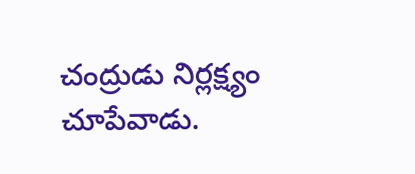చంద్రుడు నిర్లక్ష్యం చూపేవాడు.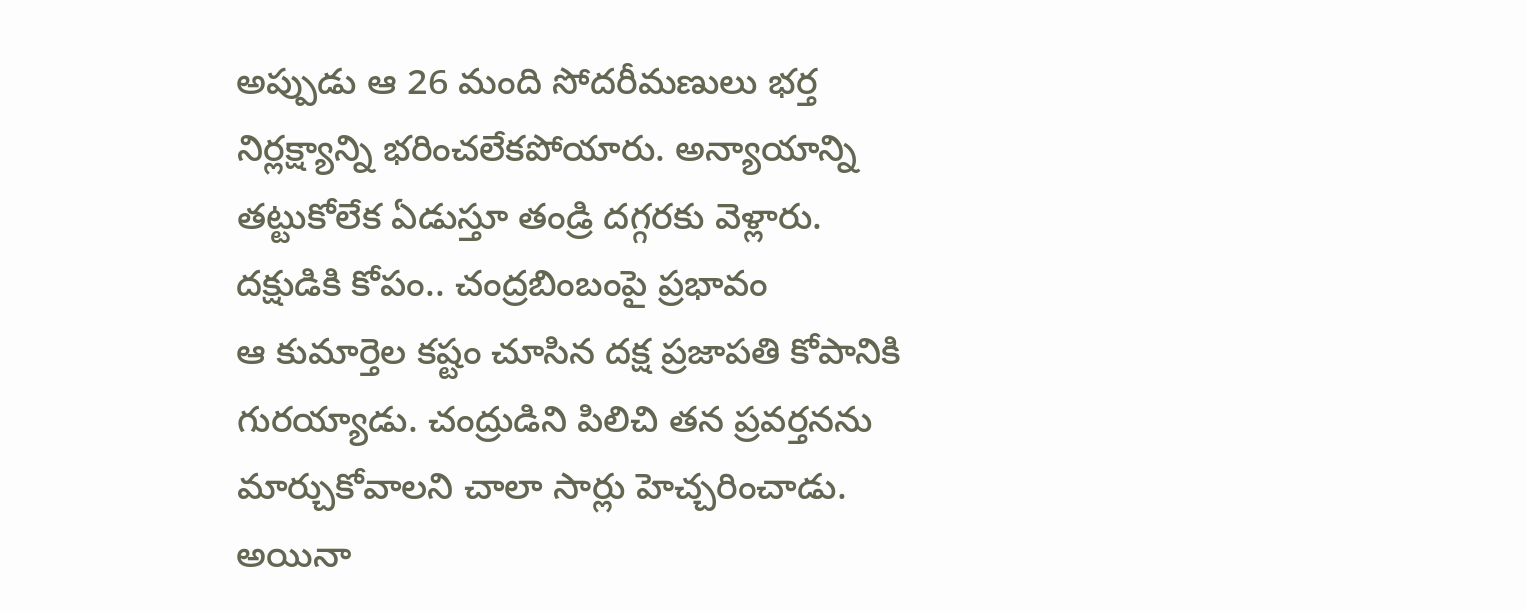అప్పుడు ఆ 26 మంది సోదరీమణులు భర్త నిర్లక్ష్యాన్ని భరించలేకపోయారు. అన్యాయాన్ని తట్టుకోలేక ఏడుస్తూ తండ్రి దగ్గరకు వెళ్లారు.
దక్షుడికి కోపం.. చంద్రబింబంపై ప్రభావం
ఆ కుమార్తెల కష్టం చూసిన దక్ష ప్రజాపతి కోపానికి గురయ్యాడు. చంద్రుడిని పిలిచి తన ప్రవర్తనను మార్చుకోవాలని చాలా సార్లు హెచ్చరించాడు. అయినా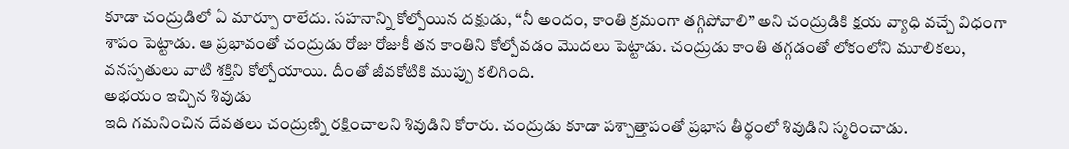కూడా చంద్రుడిలో ఏ మార్పూ రాలేదు. సహనాన్ని కోల్పోయిన దక్షుడు, “నీ అందం, కాంతి క్రమంగా తగ్గిపోవాలి” అని చంద్రుడికి క్షయ వ్యాధి వచ్చే విధంగా శాపం పెట్టాడు. ఆ ప్రభావంతో చంద్రుడు రోజు రోజుకీ తన కాంతిని కోల్పోవడం మొదలు పెట్టాడు. చంద్రుడు కాంతి తగ్గడంతో లోకంలోని మూలికలు, వనస్పతులు వాటి శక్తిని కోల్పోయాయి. దీంతో జీవకోటికి ముప్పు కలిగింది.
అభయం ఇచ్చిన శివుడు
ఇది గమనించిన దేవతలు చంద్రుణ్ని రక్షించాలని శివుడిని కోరారు. చంద్రుడు కూడా పశ్చాత్తాపంతో ప్రభాస తీర్థంలో శివుడిని స్మరించాడు.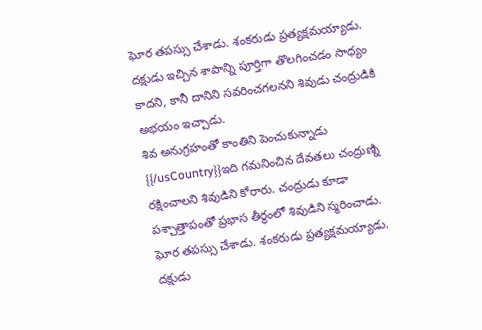ఘోర తపస్సు చేశాడు. శంకరుడు ప్రత్యక్షమయ్యాడు. దక్షుడు ఇచ్చిన శాపాన్ని పూర్తిగా తొలగించడం సాధ్యం కాదని, కానీ దానిని సవరించగలనని శివుడు చంద్రుడికి అభయం ఇచ్చాడు.
శివ అనుగ్రహంతో కాంతిని పెంచుకున్నాడు
{{/usCountry}}ఇది గమనించిన దేవతలు చంద్రుణ్ని రక్షించాలని శివుడిని కోరారు. చంద్రుడు కూడా పశ్చాత్తాపంతో ప్రభాస తీర్థంలో శివుడిని స్మరించాడు. ఘోర తపస్సు చేశాడు. శంకరుడు ప్రత్యక్షమయ్యాడు. దక్షుడు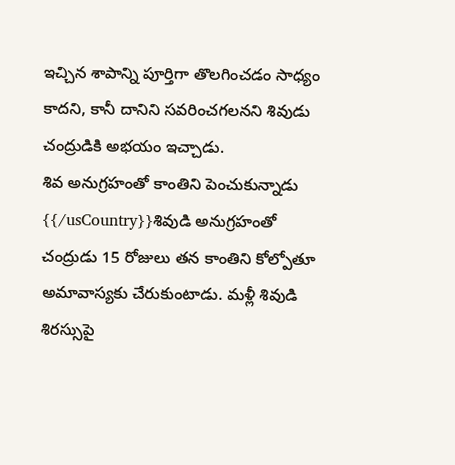ఇచ్చిన శాపాన్ని పూర్తిగా తొలగించడం సాధ్యం కాదని, కానీ దానిని సవరించగలనని శివుడు చంద్రుడికి అభయం ఇచ్చాడు.
శివ అనుగ్రహంతో కాంతిని పెంచుకున్నాడు
{{/usCountry}}శివుడి అనుగ్రహంతో చంద్రుడు 15 రోజులు తన కాంతిని కోల్పోతూ అమావాస్యకు చేరుకుంటాడు. మళ్లీ శివుడి శిరస్సుపై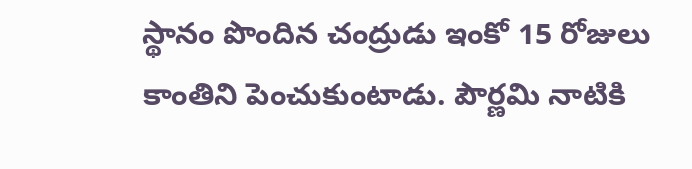స్థానం పొందిన చంద్రుడు ఇంకో 15 రోజులు కాంతిని పెంచుకుంటాడు. పౌర్ణమి నాటికి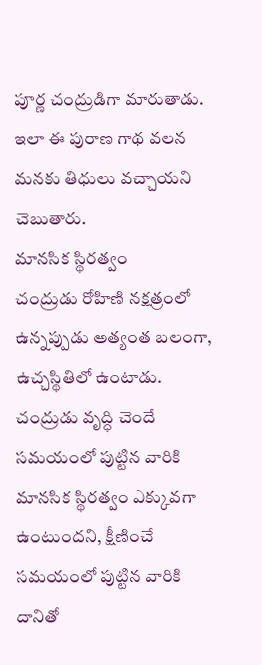పూర్ణ చంద్రుడిగా మారుతాడు. ఇలా ఈ పురాణ గాథ వలన మనకు తిధులు వచ్చాయని చెబుతారు.
మానసిక స్థిరత్వం
చంద్రుడు రోహిణి నక్షత్రంలో ఉన్నప్పుడు అత్యంత బలంగా, ఉచ్చస్థితిలో ఉంటాడు. చంద్రుడు వృద్ధి చెందే సమయంలో పుట్టిన వారికి మానసిక స్థిరత్వం ఎక్కువగా ఉంటుందని, క్షీణించే సమయంలో పుట్టిన వారికి దానితో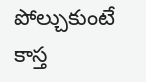పోల్చుకుంటే కాస్త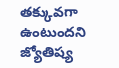తక్కువగా ఉంటుందని జ్యోతిష్య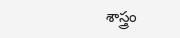శాస్త్రం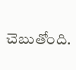చెబుతోంది.